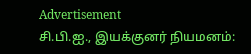Advertisement
சி.பி.ஐ., இயக்குனர் நியமனம்: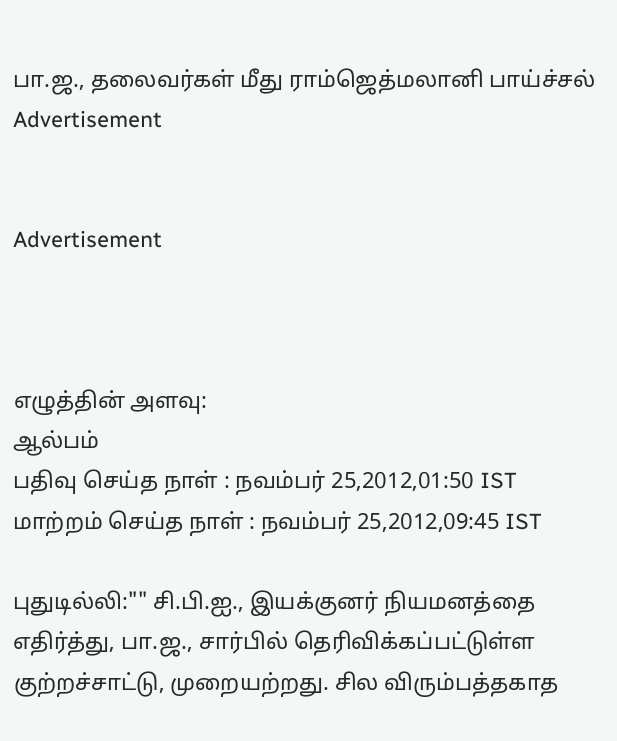பா.ஜ., தலைவர்கள் மீது ராம்ஜெத்மலானி பாய்ச்சல்
Advertisement


Advertisement



எழுத்தின் அளவு:
ஆல்பம்
பதிவு செய்த நாள் : நவம்பர் 25,2012,01:50 IST
மாற்றம் செய்த நாள் : நவம்பர் 25,2012,09:45 IST

புதுடில்லி:"" சி.பி.ஐ., இயக்குனர் நியமனத்தை எதிர்த்து, பா.ஜ., சார்பில் தெரிவிக்கப்பட்டுள்ள குற்றச்சாட்டு, முறையற்றது. சில விரும்பத்தகாத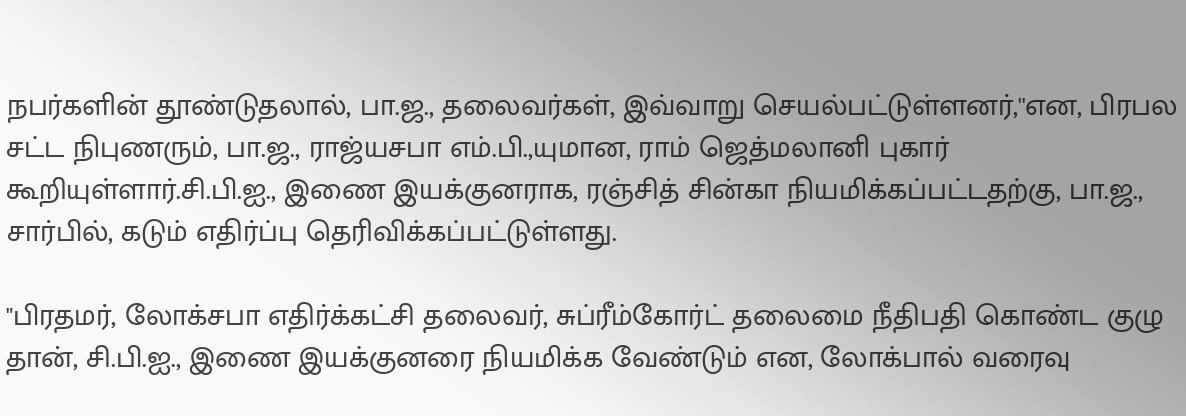நபர்களின் தூண்டுதலால், பா.ஜ., தலைவர்கள், இவ்வாறு செயல்பட்டுள்ளனர்,''என, பிரபல சட்ட நிபுணரும், பா.ஜ., ராஜ்யசபா எம்.பி.,யுமான, ராம் ஜெத்மலானி புகார் கூறியுள்ளார்.சி.பி.ஐ., இணை இயக்குனராக, ரஞ்சித் சின்கா நியமிக்கப்பட்டதற்கு, பா.ஜ., சார்பில், கடும் எதிர்ப்பு தெரிவிக்கப்பட்டுள்ளது.

"பிரதமர், லோக்சபா எதிர்க்கட்சி தலைவர், சுப்ரீம்கோர்ட் தலைமை நீதிபதி கொண்ட குழு தான், சி.பி.ஐ., இணை இயக்குனரை நியமிக்க வேண்டும் என, லோக்பால் வரைவு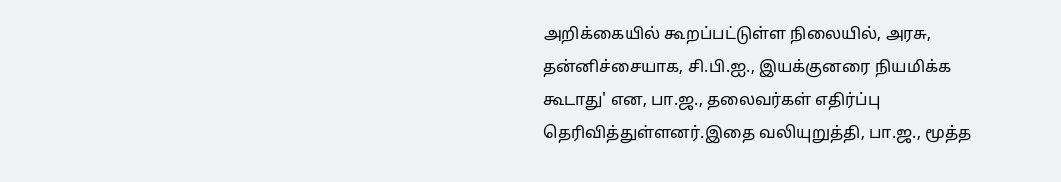அறிக்கையில் கூறப்பட்டுள்ள நிலையில், அரசு, தன்னிச்சையாக, சி.பி.ஐ., இயக்குனரை நியமிக்க கூடாது' என, பா.ஜ., தலைவர்கள் எதிர்ப்பு தெரிவித்துள்ளனர்.இதை வலியுறுத்தி, பா.ஜ., மூத்த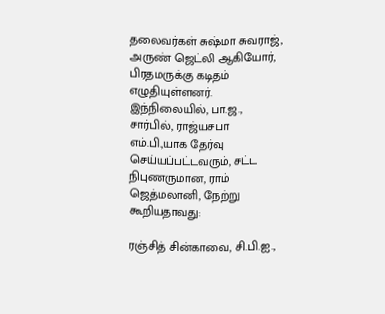தலைவர்கள் சுஷ்மா சுவராஜ், அருண் ஜெட்லி ஆகியோர், பிரதமருக்கு கடிதம் எழுதியுள்ளனர். இந்நிலையில், பா.ஜ., சார்பில், ராஜ்யசபா எம்.பி.,யாக தேர்வு செய்யப்பட்டவரும், சட்ட நிபுணருமான, ராம் ஜெத்மலானி, நேற்று கூறியதாவது:

ரஞ்சித் சின்காவை, சி.பி.ஐ.,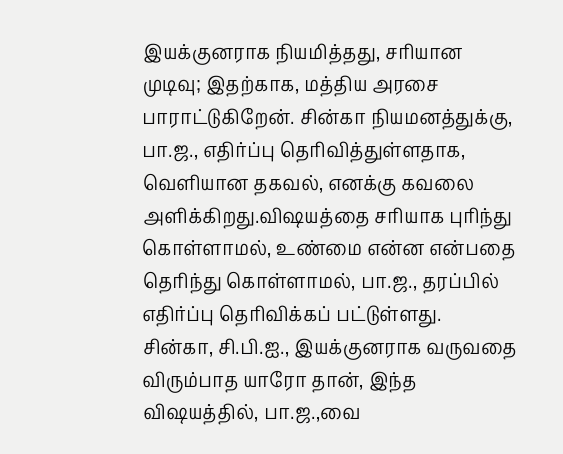இயக்குனராக நியமித்தது, சரியான முடிவு; இதற்காக, மத்திய அரசை பாராட்டுகிறேன். சின்கா நியமனத்துக்கு, பா.ஜ., எதிர்ப்பு தெரிவித்துள்ளதாக, வெளியான தகவல், எனக்கு கவலை அளிக்கிறது.விஷயத்தை சரியாக புரிந்து கொள்ளாமல், உண்மை என்ன என்பதை தெரிந்து கொள்ளாமல், பா.ஜ., தரப்பில் எதிர்ப்பு தெரிவிக்கப் பட்டுள்ளது. சின்கா, சி.பி.ஐ., இயக்குனராக வருவதை விரும்பாத யாரோ தான், இந்த விஷயத்தில், பா.ஜ.,வை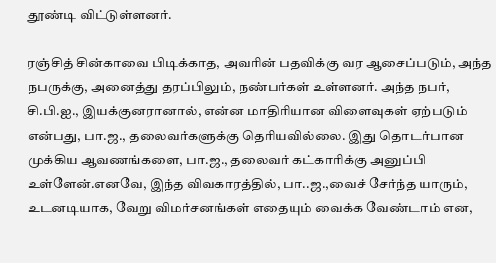தூண்டி விட்டுள்ளனர்.

ரஞ்சித் சின்காவை பிடிக்காத, அவரின் பதவிக்கு வர ஆசைப்படும், அந்த நபருக்கு, அனைத்து தரப்பிலும், நண்பர்கள் உள்ளனர். அந்த நபர், சி.பி.ஐ., இயக்குனரானால், என்ன மாதிரியான விளைவுகள் ஏற்படும் என்பது, பா.ஜ., தலைவர்களுக்கு தெரியவில்லை. இது தொடர்பான முக்கிய ஆவணங்களை, பா.ஜ., தலைவர் கட்காரிக்கு அனுப்பி உள்ளேன்.எனவே, இந்த விவகாரத்தில், பா..ஜ.,வைச் சேர்ந்த யாரும், உடனடியாக, வேறு விமர்சனங்கள் எதையும் வைக்க வேண்டாம் என,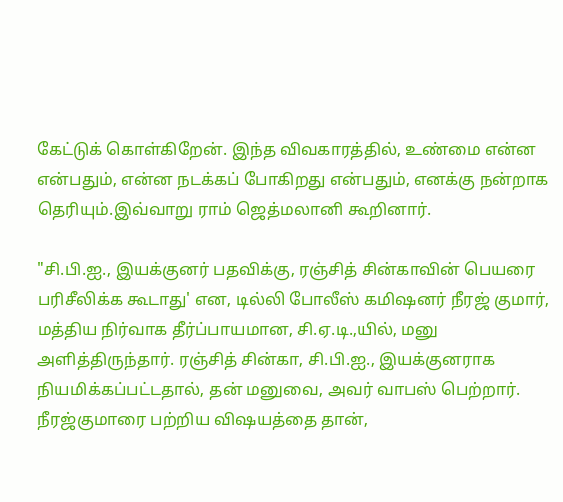கேட்டுக் கொள்கிறேன். இந்த விவகாரத்தில், உண்மை என்ன என்பதும், என்ன நடக்கப் போகிறது என்பதும், எனக்கு நன்றாக தெரியும்.இவ்வாறு ராம் ஜெத்மலானி கூறினார்.

"சி.பி.ஐ., இயக்குனர் பதவிக்கு, ரஞ்சித் சின்காவின் பெயரை பரிசீலிக்க கூடாது' என, டில்லி போலீஸ் கமிஷனர் நீரஜ் குமார், மத்திய நிர்வாக தீர்ப்பாயமான, சி.ஏ.டி.,யில், மனு அளித்திருந்தார். ரஞ்சித் சின்கா, சி.பி.ஐ., இயக்குனராக நியமிக்கப்பட்டதால், தன் மனுவை, அவர் வாபஸ் பெற்றார். நீரஜ்குமாரை பற்றிய விஷயத்தை தான்,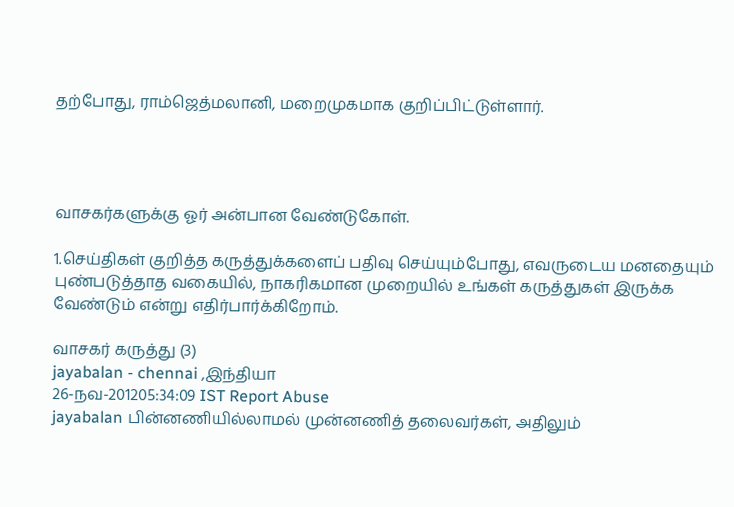தற்போது, ராம்ஜெத்மலானி, மறைமுகமாக குறிப்பிட்டுள்ளார்.




வாசகர்களுக்கு ஓர் அன்பான வேண்டுகோள்.

1.செய்திகள் குறித்த கருத்துக்களைப் பதிவு செய்யும்போது, எவருடைய மனதையும் புண்படுத்தாத வகையில், நாகரிகமான முறையில் உங்கள் கருத்துகள் இருக்க வேண்டும் என்று எதிர்பார்க்கிறோம்.

வாசகர் கருத்து (3)
jayabalan - chennai ,இந்தியா
26-நவ-201205:34:09 IST Report Abuse
jayabalan பின்னணியில்லாமல் முன்னணித் தலைவர்கள், அதிலும்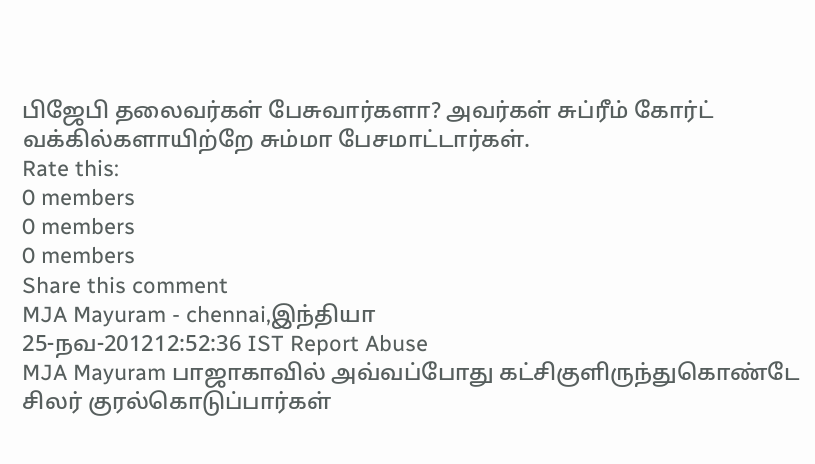பிஜேபி தலைவர்கள் பேசுவார்களா? அவர்கள் சுப்ரீம் கோர்ட் வக்கில்களாயிற்றே சும்மா பேசமாட்டார்கள்.
Rate this:
0 members
0 members
0 members
Share this comment
MJA Mayuram - chennai,இந்தியா
25-நவ-201212:52:36 IST Report Abuse
MJA Mayuram பாஜாகாவில் அவ்வப்போது கட்சிகுளிருந்துகொண்டே சிலர் குரல்கொடுப்பார்கள்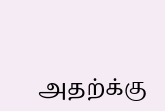அதற்க்கு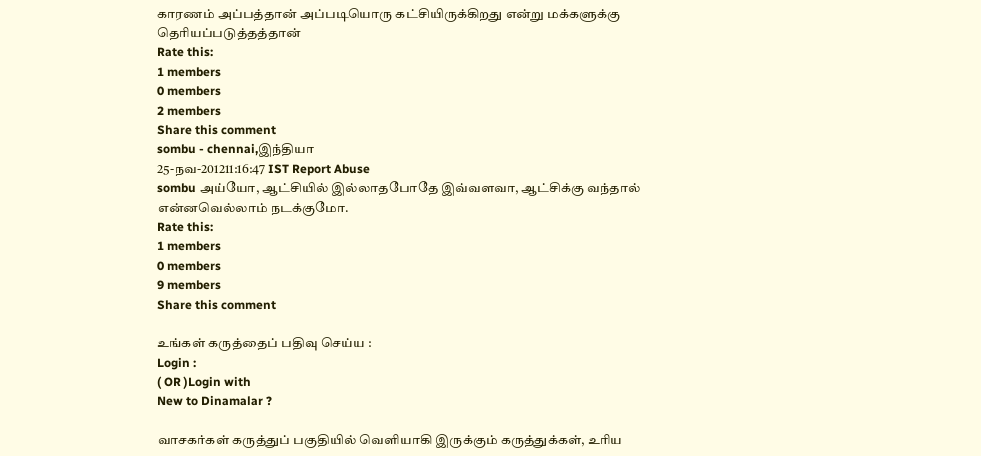காரணம் அப்பத்தான் அப்படியொரு கட்சியிருக்கிறது என்று மக்களுக்கு தெரியப்படுத்தத்தான்
Rate this:
1 members
0 members
2 members
Share this comment
sombu - chennai,இந்தியா
25-நவ-201211:16:47 IST Report Abuse
sombu அய்யோ, ஆட்சியில் இல்லாதபோதே இவ்வளவா, ஆட்சிக்கு வந்தால் என்னவெல்லாம் நடக்குமோ.
Rate this:
1 members
0 members
9 members
Share this comment

உங்கள் கருத்தைப் பதிவு செய்ய :
Login :
( OR )Login with
New to Dinamalar ?

வாசகர்கள் கருத்துப் பகுதியில் வெளியாகி இருக்கும் கருத்துக்கள், உரிய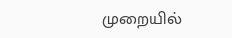முறையில்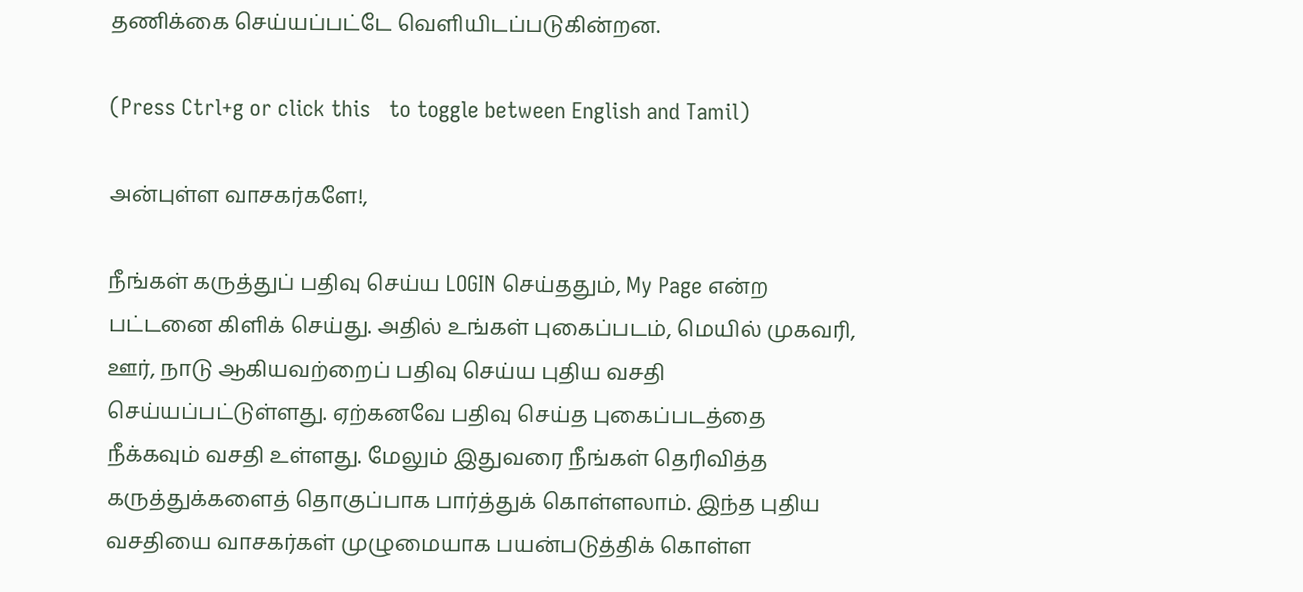தணிக்கை செய்யப்பட்டே வெளியி‌டப்படுகின்றன.

(Press Ctrl+g or click this   to toggle between English and Tamil)

அன்புள்ள வாசகர்களே!,

நீங்கள் கருத்துப் பதிவு செய்ய LOGIN செய்ததும், My Page என்ற பட்டனை கிளிக் செய்து. அதில் உங்கள் புகைப்படம், மெயில் முகவரி, ஊர், நாடு ஆகியவற்றைப் பதிவு செய்ய புதிய வசதி செய்யப்பட்டுள்ளது. ஏற்கனவே பதிவு செய்த புகைப்படத்தை நீக்கவும் வசதி உள்ளது. மேலும் இதுவரை நீங்கள் தெரிவித்த கருத்துக்களைத் தொகுப்பாக பார்த்துக் கொள்ளலாம். இந்த புதிய வசதியை வாசகர்கள் முழுமையாக பயன்படுத்திக் கொள்ள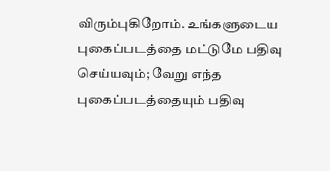விரும்புகிறோம். உங்களுடைய புகைப்படத்தை மட்டுமே பதிவு செய்யவும்; வேறு எந்த புகைப்படத்தையும் பதிவு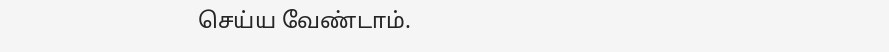செய்ய வேண்டாம்.